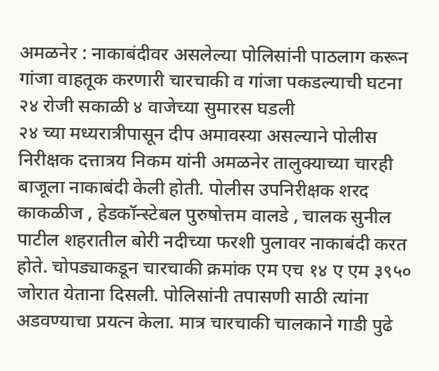अमळनेर : नाकाबंदीवर असलेल्या पोलिसांनी पाठलाग करून गांजा वाहतूक करणारी चारचाकी व गांजा पकडल्याची घटना २४ रोजी सकाळी ४ वाजेच्या सुमारस घडली
२४ च्या मध्यरात्रीपासून दीप अमावस्या असल्याने पोलीस निरीक्षक दत्तात्रय निकम यांनी अमळनेर तालुक्याच्या चारही बाजूला नाकाबंदी केली होती. पोलीस उपनिरीक्षक शरद काकळीज , हेडकॉन्स्टेबल पुरुषोत्तम वालडे , चालक सुनील पाटील शहरातील बोरी नदीच्या फरशी पुलावर नाकाबंदी करत होते. चोपड्याकडून चारचाकी क्रमांक एम एच १४ ए एम ३९५० जोरात येताना दिसली. पोलिसांनी तपासणी साठी त्यांना अडवण्याचा प्रयत्न केला. मात्र चारचाकी चालकाने गाडी पुढे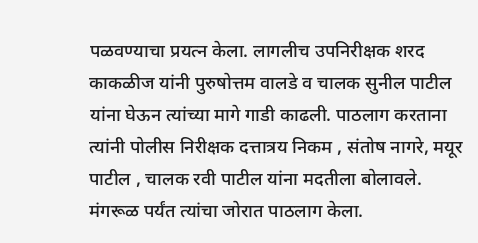पळवण्याचा प्रयत्न केला. लागलीच उपनिरीक्षक शरद काकळीज यांनी पुरुषोत्तम वालडे व चालक सुनील पाटील यांना घेऊन त्यांच्या मागे गाडी काढली. पाठलाग करताना त्यांनी पोलीस निरीक्षक दत्तात्रय निकम , संतोष नागरे, मयूर पाटील , चालक रवी पाटील यांना मदतीला बोलावले. मंगरूळ पर्यंत त्यांचा जोरात पाठलाग केला.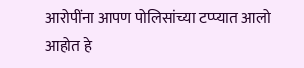आरोपींना आपण पोलिसांच्या टप्प्यात आलो आहोत हे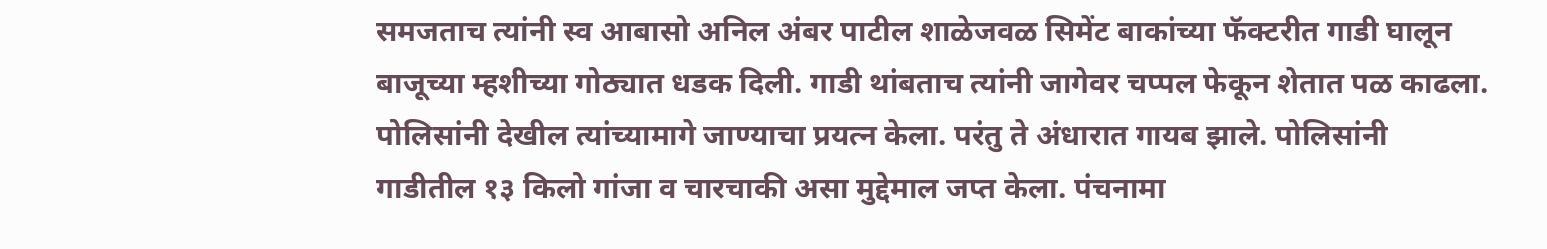समजताच त्यांनी स्व आबासो अनिल अंबर पाटील शाळेजवळ सिमेंट बाकांच्या फॅक्टरीत गाडी घालून बाजूच्या म्हशीच्या गोठ्यात धडक दिली. गाडी थांबताच त्यांनी जागेवर चप्पल फेकून शेतात पळ काढला. पोलिसांनी देखील त्यांच्यामागे जाण्याचा प्रयत्न केला. परंतु ते अंधारात गायब झाले. पोलिसांनी गाडीतील १३ किलो गांजा व चारचाकी असा मुद्देमाल जप्त केला. पंचनामा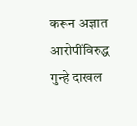करून अज्ञात आरोपींविरुद्ध गुन्हे दाखल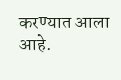करण्यात आला आहे.